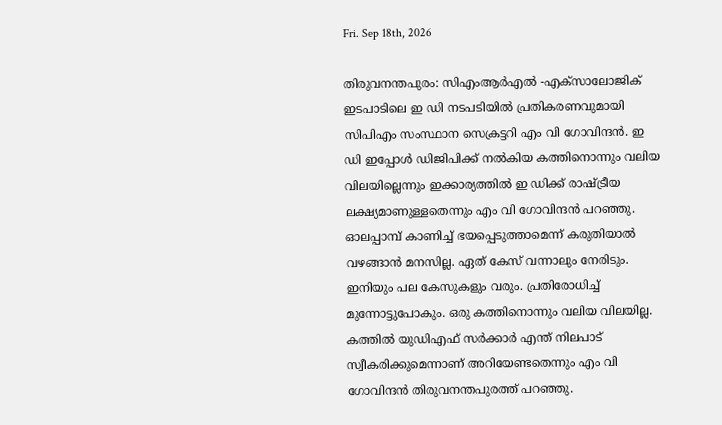Fri. Sep 18th, 2026

തിരുവനന്തപുരം: സിഎംആര്‍എല്‍ -എക്‌സാലോജിക് ഇടപാടിലെ ഇ ഡി നടപടിയില്‍ പ്രതികരണവുമായി സിപിഎം സംസ്ഥാന സെക്രട്ടറി എം വി ഗോവിന്ദന്‍. ഇ ഡി ഇപ്പോള്‍ ഡിജിപിക്ക് നല്‍കിയ കത്തിനൊന്നും വലിയ വിലയില്ലെന്നും ഇക്കാര്യത്തില്‍ ഇ ഡിക്ക് രാഷ്ട്രീയ ലക്ഷ്യമാണുള്ളതെന്നും എം വി ഗോവിന്ദന്‍ പറഞ്ഞു. ഓലപ്പാമ്പ് കാണിച്ച് ഭയപ്പെടുത്താമെന്ന് കരുതിയാല്‍ വഴങ്ങാന്‍ മനസില്ല. ഏത് കേസ് വന്നാലും നേരിടും. ഇനിയും പല കേസുകളും വരും. പ്രതിരോധിച്ച് മുന്നോട്ടുപോകും. ഒരു കത്തിനൊന്നും വലിയ വിലയില്ല. കത്തില്‍ യുഡിഎഫ് സര്‍ക്കാര്‍ എന്ത് നിലപാട് സ്വീകരിക്കുമെന്നാണ് അറിയേണ്ടതെന്നും എം വി ഗോവിന്ദന്‍ തിരുവനന്തപുരത്ത് പറഞ്ഞു.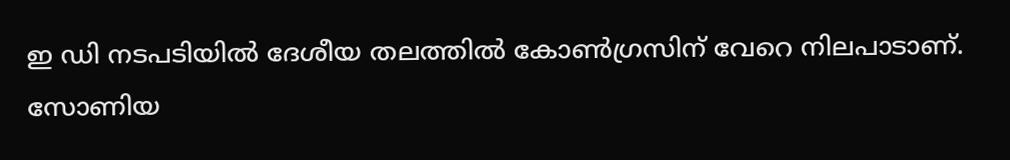ഇ ഡി നടപടിയില്‍ ദേശീയ തലത്തില്‍ കോണ്‍ഗ്രസിന് വേറെ നിലപാടാണ്. സോണിയ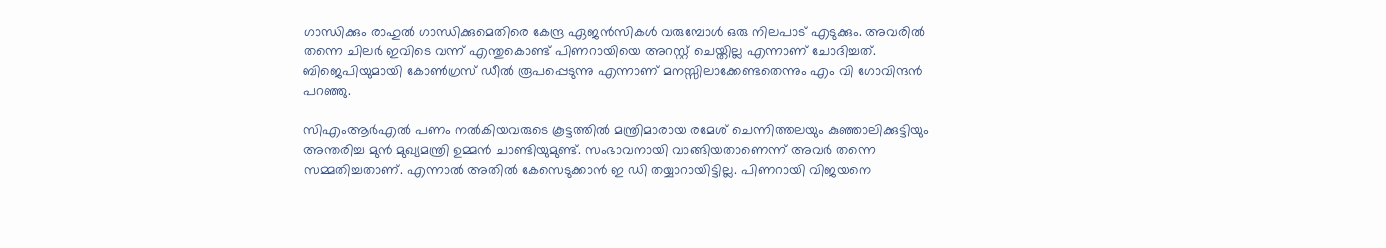ഗാന്ധിക്കും രാഹുല്‍ ഗാന്ധിക്കുമെതിരെ കേന്ദ്ര ഏജന്‍സികള്‍ വരുമ്പോള്‍ ഒരു നിലപാട് എടുക്കും. അവരില്‍ തന്നെ ചിലര്‍ ഇവിടെ വന്ന് എന്തുകൊണ്ട് പിണറായിയെ അറസ്റ്റ് ചെയ്തില്ല എന്നാണ് ചോദിച്ചത്. ബിജെപിയുമായി കോണ്‍ഗ്രസ് ഡീല്‍ രൂപപ്പെടുന്നു എന്നാണ് മനസ്സിലാക്കേണ്ടതെന്നും എം വി ഗോവിന്ദന്‍ പറഞ്ഞു.

സിഎംആര്‍എല്‍ പണം നല്‍കിയവരുടെ കൂട്ടത്തില്‍ മന്ത്രിമാരായ രമേശ് ചെന്നിത്തലയും കുഞ്ഞാലിക്കുട്ടിയും അന്തരിച്ച മുന്‍ മുഖ്യമന്ത്രി ഉമ്മന്‍ ചാണ്ടിയുമുണ്ട്. സംഭാവനായി വാങ്ങിയതാണെന്ന് അവര്‍ തന്നെ സമ്മതിച്ചതാണ്. എന്നാല്‍ അതില്‍ കേസെടുക്കാന്‍ ഇ ഡി തയ്യാറായിട്ടില്ല. പിണറായി വിജയനെ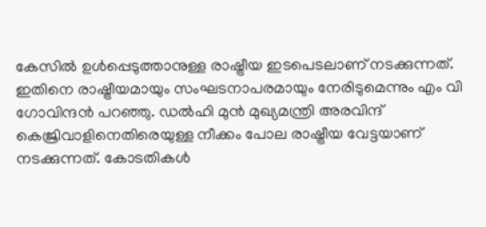കേസില്‍ ഉള്‍പ്പെടുത്താനുള്ള രാഷ്ട്രീയ ഇടപെടലാണ് നടക്കുന്നത്. ഇതിനെ രാഷ്ട്രീയമായും സംഘടനാപരമായും നേരിടുമെന്നും എം വി ഗോവിന്ദന്‍ പറഞ്ഞു. ഡല്‍ഹി മുന്‍ മുഖ്യമന്ത്രി അരവിന്ദ് കെജ്രിവാളിനെതിരെയുള്ള നീക്കം പോല രാഷ്ട്രീയ വേട്ടയാണ് നടക്കുന്നത്. കോടതികള്‍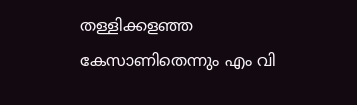തള്ളിക്കളഞ്ഞ കേസാണിതെന്നും എം വി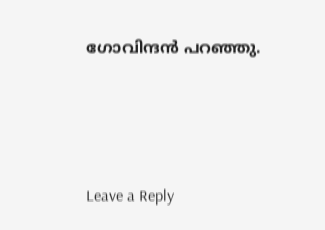ഗോവിന്ദന്‍ പറഞ്ഞു.





Leave a Reply